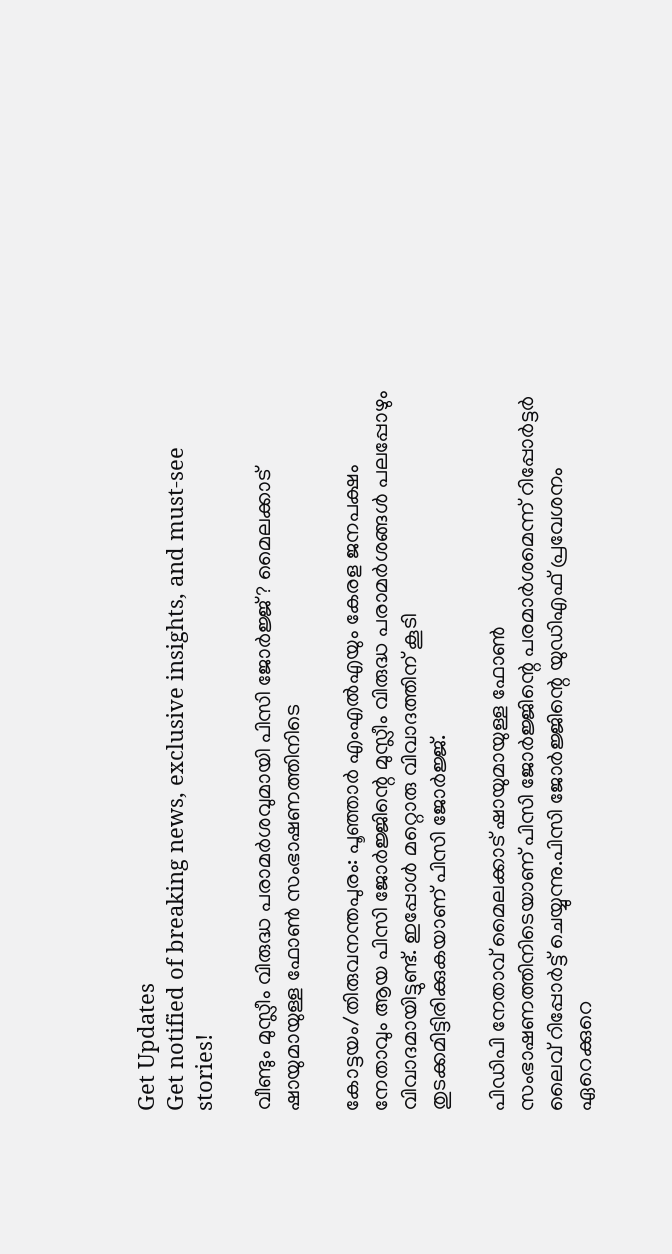Get Updates
Get notified of breaking news, exclusive insights, and must-see stories!

വീണ്ടും മുസ്ലീം വിരുദ്ധ പരാമര്‍ശവുമായി പിസി ജോര്‍ജ്ജ്? മൈലക്കാട് ഷായുമായുള്ള ഫോണ്‍ സംഭാഷണത്തിനിടെ

കോട്ടയം/തിരുവനന്തപുരം: പൂഞ്ഞാര്‍ എംഎല്‍എയും കേരള ജനപക്ഷം നേതാവും ആയ പിസി ജോര്‍ജ്ജിന്റെ മുസ്ലീം വിരുദ്ധ പരാമര്‍ശങ്ങള്‍ പലപ്പോഴും വിവാദമായിട്ടുണ്ട്. ഇപ്പോള്‍ മറ്റൊരു വിവാദത്തിന് കൂടി തുടക്കമിട്ടിരിക്കുകയാണ് പിസി ജോര്‍ജ്ജ്.

പിഡിപി നേതാവ് മൈലക്കാട് ഷായുമായുള്ള ഫോണ്‍ സംഭാഷണത്തിനിടെയാണ് പിസി ജോര്‍ജ്ജിന്റെ പരമാര്‍ശമെന്ന് റിപ്പോര്‍ട്ടര്‍ ലൈവ് റിപ്പോര്‍ട്ട് ചെയ്യുന്നു.പിസി ജോര്‍ജ്ജിന്റെ യുഡിഎഫ് പ്രവേശനം ഏറെക്കുറെ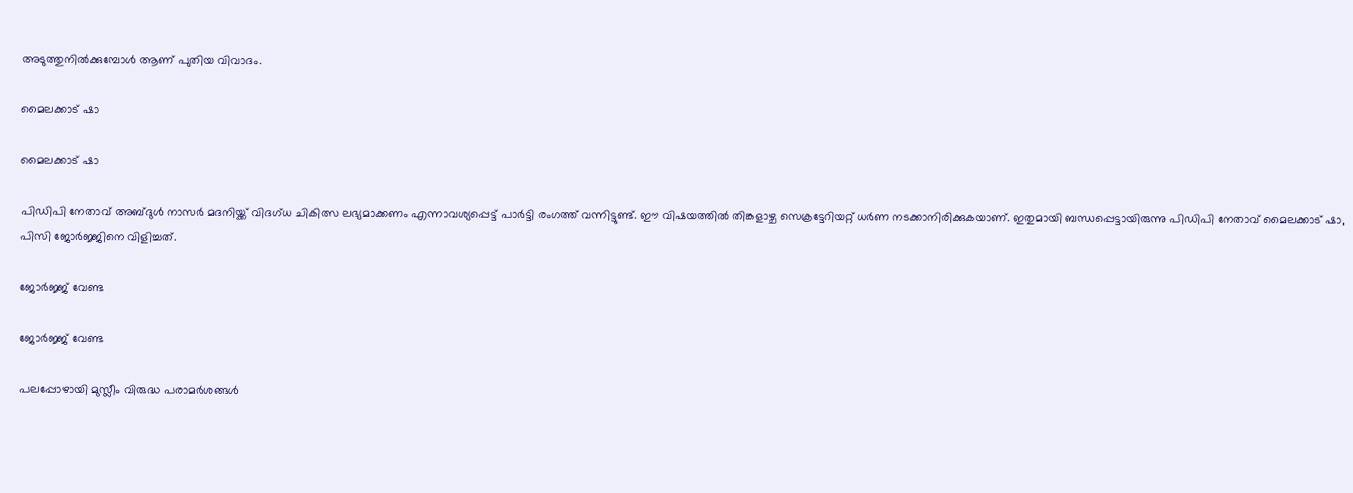അടുത്തുനില്‍ക്കുമ്പോള്‍ ആണ് പുതിയ വിവാദം.

മൈലക്കാട് ഷാ

മൈലക്കാട് ഷാ

പിഡിപി നേതാവ് അബ്ദുള്‍ നാസര്‍ മദനിയ്ക്ക് വിദഗ്ധ ചികിത്സ ലഭ്യമാക്കണം എന്നാവശ്യപ്പെട്ട് പാര്‍ട്ടി രംഗത്ത് വന്നിട്ടുണ്ട്. ഈ വിഷയത്തില്‍ തിങ്കളാഴ്ച സെക്രട്ടേറിയറ്റ് ധര്‍ണ നടക്കാനിരിക്കുകയാണ്. ഇതുമായി ബന്ധപ്പെട്ടായിരുന്നു പിഡിപി നേതാവ് മൈലക്കാട് ഷാ, പിസി ജോര്‍ജ്ജിനെ വിളിച്ചത്.

ജോര്‍ജ്ജ് വേണ്ട

ജോര്‍ജ്ജ് വേണ്ട

പലപ്പോഴായി മുസ്ലീം വിരുദ്ധ പരാമര്‍ശങ്ങള്‍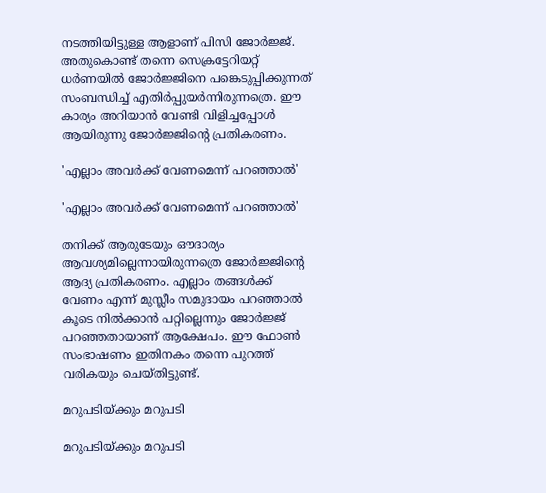നടത്തിയിട്ടുള്ള ആളാണ് പിസി ജോര്‍ജ്ജ്. അതുകൊണ്ട് തന്നെ സെക്രട്ടേറിയറ്റ് ധര്‍ണയില്‍ ജോര്‍ജ്ജിനെ പങ്കെടുപ്പിക്കുന്നത് സംബന്ധിച്ച് എതിര്‍പ്പുയര്‍ന്നിരുന്നത്രെ. ഈ കാര്യം അറിയാന്‍ വേണ്ടി വിളിച്ചപ്പോള്‍ ആയിരുന്നു ജോര്‍ജ്ജിന്റെ പ്രതികരണം.

'എല്ലാം അവര്‍ക്ക് വേണമെന്ന് പറഞ്ഞാല്‍'

'എല്ലാം അവര്‍ക്ക് വേണമെന്ന് പറഞ്ഞാല്‍'

തനിക്ക് ആരുടേയും ഔദാര്യം ആവശ്യമില്ലെന്നായിരുന്നത്രെ ജോര്‍ജ്ജിന്റെ ആദ്യ പ്രതികരണം. എല്ലാം തങ്ങള്‍ക്ക് വേണം എന്ന് മുസ്ലീം സമുദായം പറഞ്ഞാല്‍ കൂടെ നില്‍ക്കാന്‍ പറ്റില്ലെന്നും ജോര്‍ജ്ജ് പറഞ്ഞതായാണ് ആക്ഷേപം. ഈ ഫോണ്‍ സംഭാഷണം ഇതിനകം തന്നെ പുറത്ത് വരികയും ചെയ്തിട്ടുണ്ട്.

മറുപടിയ്ക്കും മറുപടി

മറുപടിയ്ക്കും മറുപടി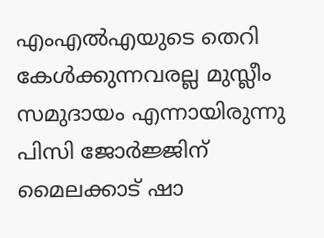എംഎല്‍എയുടെ തെറി കേള്‍ക്കുന്നവരല്ല മുസ്ലീം സമുദായം എന്നായിരുന്നു പിസി ജോര്‍ജ്ജിന് മൈലക്കാട് ഷാ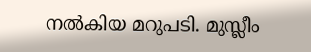നല്‍കിയ മറുപടി. മുസ്ലീം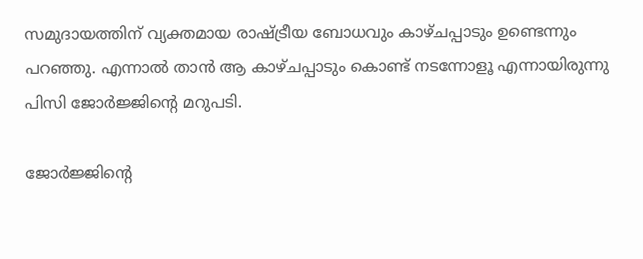സമുദായത്തിന് വ്യക്തമായ രാഷ്ട്രീയ ബോധവും കാഴ്ചപ്പാടും ഉണ്ടെന്നും പറഞ്ഞു. എന്നാല്‍ താന്‍ ആ കാഴ്ചപ്പാടും കൊണ്ട് നടന്നോളൂ എന്നായിരുന്നു പിസി ജോര്‍ജ്ജിന്റെ മറുപടി.

ജോര്‍ജ്ജിന്റെ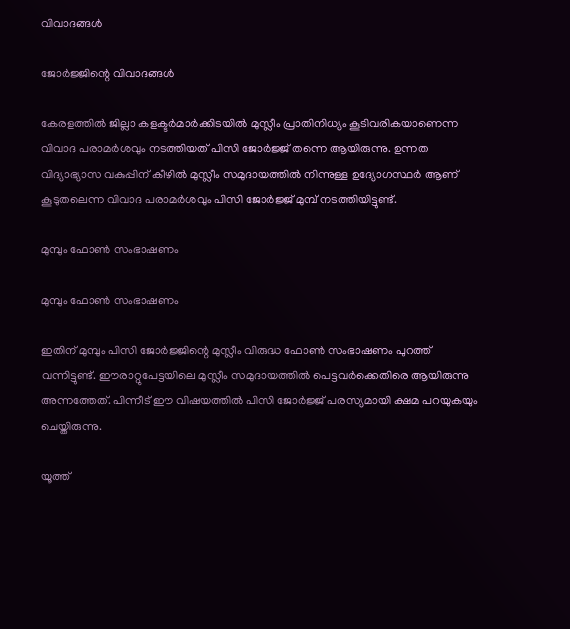വിവാദങ്ങള്‍

ജോര്‍ജ്ജിന്റെ വിവാദങ്ങള്‍

കേരളത്തില്‍ ജില്ലാ കളക്ടര്‍മാര്‍ക്കിടയില്‍ മുസ്ലീം പ്രാതിനിധ്യം കൂടിവരികയാണെന്ന വിവാദ പരാമര്‍ശവും നടത്തിയത് പിസി ജോര്‍ജ്ജ് തന്നെ ആയിരുന്നു. ഉന്നത വിദ്യാഭ്യാസ വകുപ്പിന് കീഴില്‍ മുസ്ലീം സമുദായത്തില്‍ നിന്നുള്ള ഉദ്യോഗസ്ഥര്‍ ആണ് കൂടുതലെന്ന വിവാദ പരാമര്‍ശവും പിസി ജോര്‍ജ്ജ് മുമ്പ് നടത്തിയിട്ടുണ്ട്.

മുമ്പും ഫോണ്‍ സംഭാഷണം

മുമ്പും ഫോണ്‍ സംഭാഷണം

ഇതിന് മുമ്പും പിസി ജോര്‍ജ്ജിന്റെ മുസ്ലീം വിരുദ്ധ ഫോണ്‍ സംഭാഷണം പുറത്ത് വന്നിട്ടുണ്ട്. ഈരാറ്റുപേട്ടയിലെ മുസ്ലീം സമുദായത്തില്‍ പെട്ടവര്‍ക്കെതിരെ ആയിരുന്നു അന്നത്തേത്. പിന്നീട് ഈ വിഷയത്തില്‍ പിസി ജോര്‍ജ്ജ് പരസ്യമായി ക്ഷമ പറയുകയും ചെയ്തിരുന്നു.

യൂത്ത്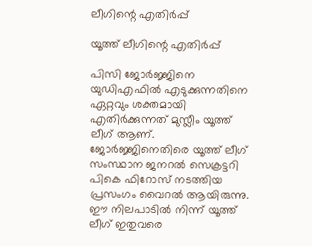ലീഗിന്റെ എതിര്‍പ്പ്

യൂത്ത് ലീഗിന്റെ എതിര്‍പ്പ്

പിസി ജോര്‍ജ്ജിനെ യുഡിഎഫില്‍ എടുക്കുന്നതിനെ ഏറ്റവും ശക്തമായി എതിര്‍ക്കുന്നത് മുസ്ലീം യൂത്ത് ലീഗ് ആണ്. ജോര്‍ജ്ജിനെതിരെ യൂത്ത് ലീഗ് സംസ്ഥാന ജനറല്‍ സെക്രട്ടറി പികെ ഫിറോസ് നടത്തിയ പ്രസംഗം വൈറല്‍ ആയിരുന്നു. ഈ നിലപാടില്‍ നിന്ന് യൂത്ത് ലീഗ് ഇതുവരെ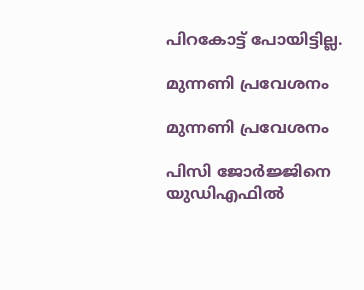പിറകോട്ട് പോയിട്ടില്ല.

മുന്നണി പ്രവേശനം

മുന്നണി പ്രവേശനം

പിസി ജോര്‍ജ്ജിനെ യുഡിഎഫില്‍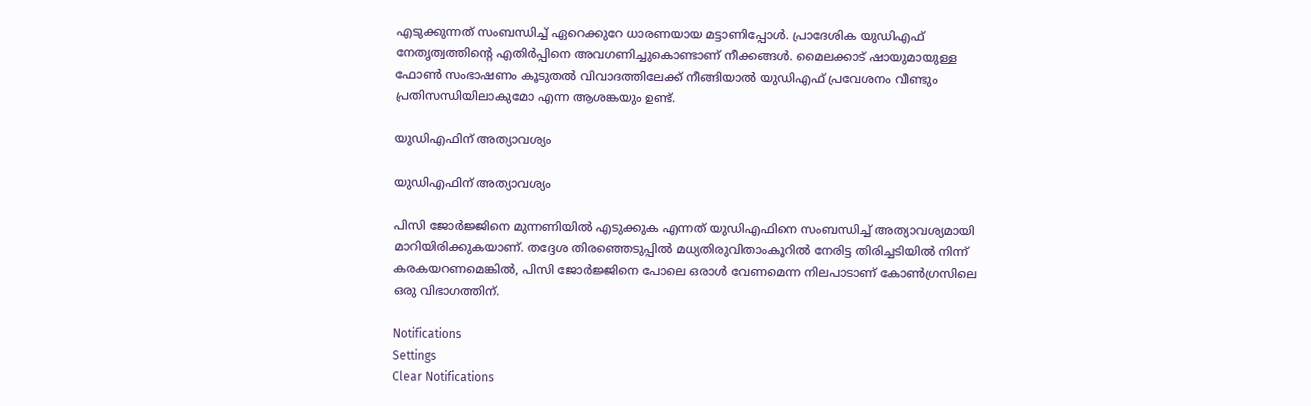എടുക്കുന്നത് സംബന്ധിച്ച് ഏറെക്കുറേ ധാരണയായ മട്ടാണിപ്പോള്‍. പ്രാദേശിക യുഡിഎഫ് നേതൃത്വത്തിന്റെ എതിര്‍പ്പിനെ അവഗണിച്ചുകൊണ്ടാണ് നീക്കങ്ങള്‍. മൈലക്കാട് ഷായുമായുള്ള ഫോണ്‍ സംഭാഷണം കൂടുതല്‍ വിവാദത്തിലേക്ക് നീങ്ങിയാല്‍ യുഡിഎഫ് പ്രവേശനം വീണ്ടും പ്രതിസന്ധിയിലാകുമോ എന്ന ആശങ്കയും ഉണ്ട്.

യുഡിഎഫിന് അത്യാവശ്യം

യുഡിഎഫിന് അത്യാവശ്യം

പിസി ജോര്‍ജ്ജിനെ മുന്നണിയില്‍ എടുക്കുക എന്നത് യുഡിഎഫിനെ സംബന്ധിച്ച് അത്യാവശ്യമായി മാറിയിരിക്കുകയാണ്. തദ്ദേശ തിരഞ്ഞെടുപ്പില്‍ മധ്യതിരുവിതാംകൂറില്‍ നേരിട്ട തിരിച്ചടിയില്‍ നിന്ന് കരകയറണമെങ്കില്‍, പിസി ജോര്‍ജ്ജിനെ പോലെ ഒരാള്‍ വേണമെന്ന നിലപാടാണ് കോണ്‍ഗ്രസിലെ ഒരു വിഭാഗത്തിന്.

Notifications
Settings
Clear Notifications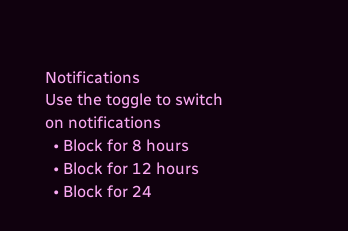Notifications
Use the toggle to switch on notifications
  • Block for 8 hours
  • Block for 12 hours
  • Block for 24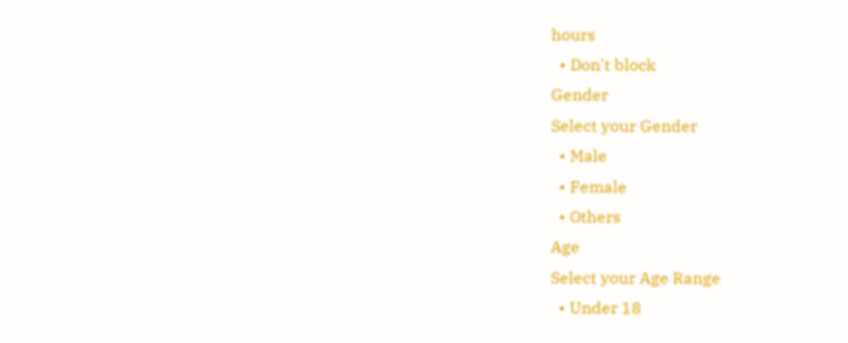hours
  • Don't block
Gender
Select your Gender
  • Male
  • Female
  • Others
Age
Select your Age Range
  • Under 18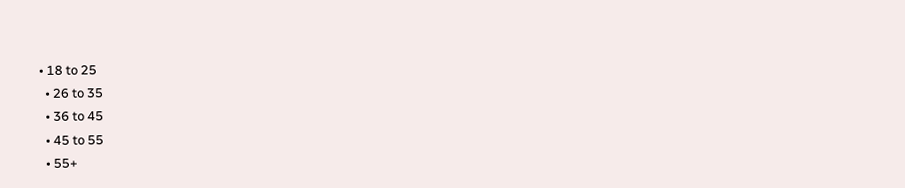• 18 to 25
  • 26 to 35
  • 36 to 45
  • 45 to 55
  • 55+